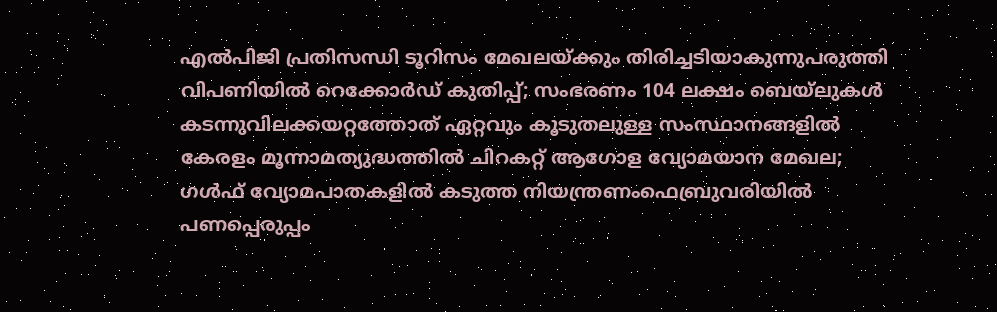എല്‍പിജി പ്രതിസന്ധി ടൂറിസം മേഖലയ്ക്കും തിരിച്ചടിയാകുന്നുപരുത്തി വിപണിയില്‍ റെക്കോര്‍ഡ് കുതിപ്പ്; സംഭരണം 104 ലക്ഷം ബെയ്‌ലുകള്‍ കടന്നുവിലക്കയറ്റത്തോത് ഏറ്റവും കൂടുതലുള്ള സംസ്ഥാനങ്ങളിൽ കേരളം മൂന്നാമത്യുദ്ധത്തില്‍ ചിറകറ്റ് ആഗോള വ്യോമയാന മേഖല; ഗള്‍ഫ് വ്യോമപാതകളില്‍ കടുത്ത നിയന്ത്രണംഫെബ്രുവരിയിൽ പണപ്പെരുപ്പം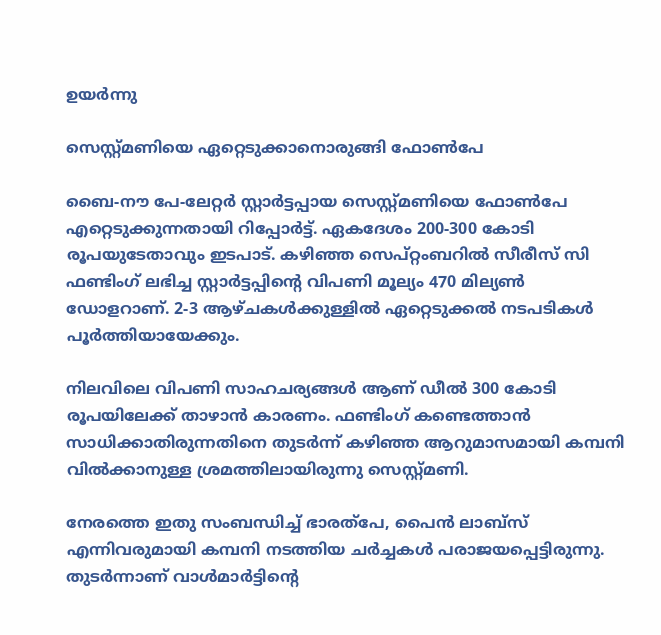ഉയർന്നു

സെസ്റ്റ്മണിയെ ഏറ്റെടുക്കാനൊരുങ്ങി ഫോണ്‍പേ

ബൈ-നൗ പേ-ലേറ്റര്‍ സ്റ്റാര്‍ട്ടപ്പായ സെസ്റ്റ്മണിയെ ഫോണ്‍പേ എറ്റെടുക്കുന്നതായി റിപ്പോര്‍ട്ട്. ഏകദേശം 200-300 കോടി രൂപയുടേതാവും ഇടപാട്. കഴിഞ്ഞ സെപ്റ്റംബറില്‍ സീരീസ് സി ഫണ്ടിംഗ് ലഭിച്ച സ്റ്റാര്‍ട്ടപ്പിന്റെ വിപണി മൂല്യം 470 മില്യണ്‍ ഡോളറാണ്. 2-3 ആഴ്ചകള്‍ക്കുള്ളില്‍ ഏറ്റെടുക്കല്‍ നടപടികള്‍ പൂര്‍ത്തിയായേക്കും.

നിലവിലെ വിപണി സാഹചര്യങ്ങള്‍ ആണ് ഡീല്‍ 300 കോടി രൂപയിലേക്ക് താഴാന്‍ കാരണം. ഫണ്ടിംഗ് കണ്ടെത്താന്‍ സാധിക്കാതിരുന്നതിനെ തുടര്‍ന്ന് കഴിഞ്ഞ ആറുമാസമായി കമ്പനി വില്‍ക്കാനുള്ള ശ്രമത്തിലായിരുന്നു സെസ്റ്റ്മണി.

നേരത്തെ ഇതു സംബന്ധിച്ച് ഭാരത്‌പേ, പൈന്‍ ലാബ്‌സ് എന്നിവരുമായി കമ്പനി നടത്തിയ ചര്‍ച്ചകള്‍ പരാജയപ്പെട്ടിരുന്നു. തുടര്‍ന്നാണ് വാള്‍മാര്‍ട്ടിന്റെ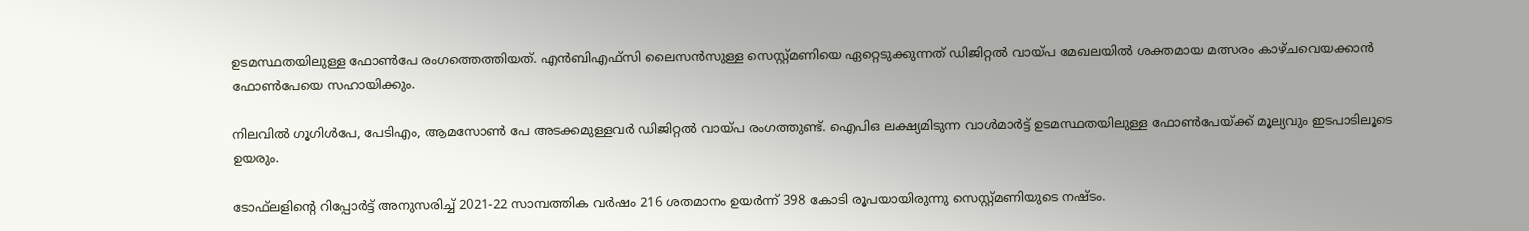ഉടമസ്ഥതയിലുള്ള ഫോണ്‍പേ രംഗത്തെത്തിയത്. എന്‍ബിഎഫ്‌സി ലൈസന്‍സുള്ള സെസ്റ്റ്മണിയെ ഏറ്റെടുക്കുന്നത് ഡിജിറ്റല്‍ വായ്പ മേഖലയില്‍ ശക്തമായ മത്സരം കാഴ്ചവെയക്കാന്‍ ഫോണ്‍പേയെ സഹായിക്കും.

നിലവില്‍ ഗൂഗിള്‍പേ, പേടിഎം, ആമസോണ്‍ പേ അടക്കമുള്ളവര്‍ ഡിജിറ്റല്‍ വായ്പ രംഗത്തുണ്ട്. ഐപിഒ ലക്ഷ്യമിടുന്ന വാള്‍മാര്‍ട്ട് ഉടമസ്ഥതയിലുള്ള ഫോണ്‍പേയ്ക്ക് മൂല്യവും ഇടപാടിലൂടെ ഉയരും.

ടോഫ്‌ലളിന്റെ റിപ്പോര്‍ട്ട് അനുസരിച്ച് 2021-22 സാമ്പത്തിക വര്‍ഷം 216 ശതമാനം ഉയര്‍ന്ന് 398 കോടി രൂപയായിരുന്നു സെസ്റ്റ്മണിയുടെ നഷ്ടം.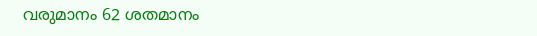വരുമാനം 62 ശതമാനം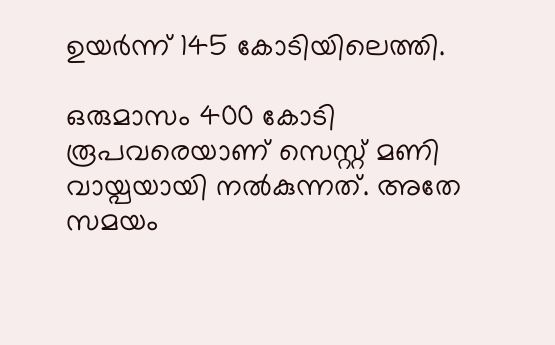ഉയര്‍ന്ന് 145 കോടിയിലെത്തി.

ഒരുമാസം 400 കോടി രൂപവരെയാണ് സെസ്റ്റ് മണി വായ്പയായി നല്‍കുന്നത്. അതേ സമയം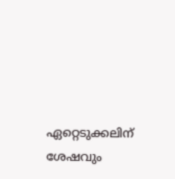ഏറ്റെടുക്കലിന് ശേഷവും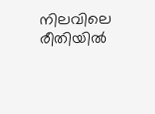നിലവിലെ രീതിയില്‍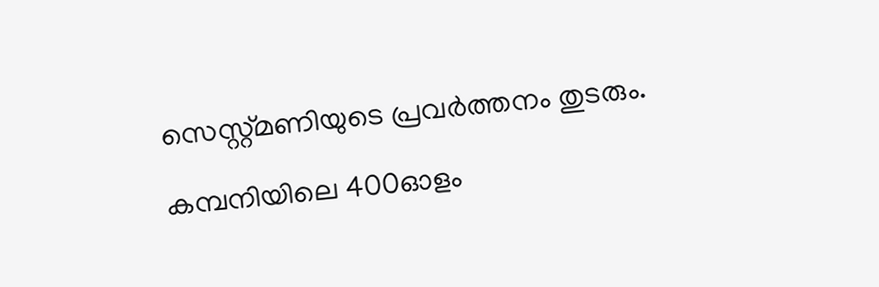സെസ്റ്റ്മണിയുടെ പ്രവര്‍ത്തനം തുടരും.

കമ്പനിയിലെ 400ഓളം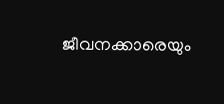ജീവനക്കാരെയും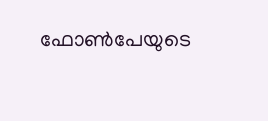ഫോണ്‍പേയുടെ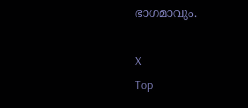ഭാഗമാവും.

X
Top